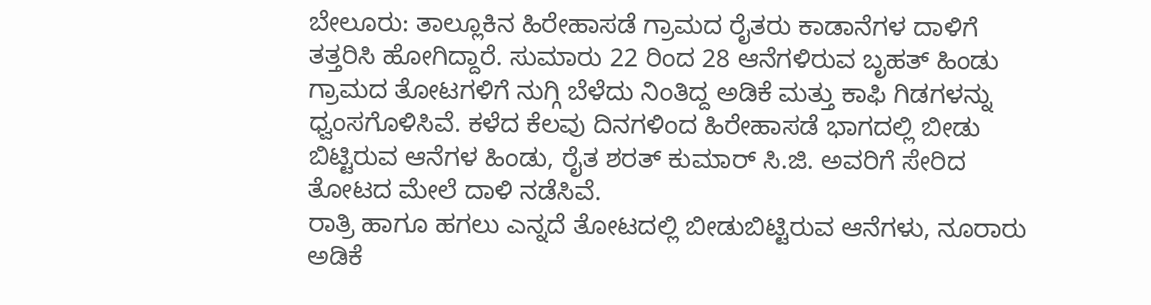ಬೇಲೂರು: ತಾಲ್ಲೂಕಿನ ಹಿರೇಹಾಸಡೆ ಗ್ರಾಮದ ರೈತರು ಕಾಡಾನೆಗಳ ದಾಳಿಗೆ ತತ್ತರಿಸಿ ಹೋಗಿದ್ದಾರೆ. ಸುಮಾರು 22 ರಿಂದ 28 ಆನೆಗಳಿರುವ ಬೃಹತ್ ಹಿಂಡು ಗ್ರಾಮದ ತೋಟಗಳಿಗೆ ನುಗ್ಗಿ ಬೆಳೆದು ನಿಂತಿದ್ದ ಅಡಿಕೆ ಮತ್ತು ಕಾಫಿ ಗಿಡಗಳನ್ನು ಧ್ವಂಸಗೊಳಿಸಿವೆ. ಕಳೆದ ಕೆಲವು ದಿನಗಳಿಂದ ಹಿರೇಹಾಸಡೆ ಭಾಗದಲ್ಲಿ ಬೀಡು ಬಿಟ್ಟಿರುವ ಆನೆಗಳ ಹಿಂಡು, ರೈತ ಶರತ್ ಕುಮಾರ್ ಸಿ.ಜಿ. ಅವರಿಗೆ ಸೇರಿದ ತೋಟದ ಮೇಲೆ ದಾಳಿ ನಡೆಸಿವೆ.
ರಾತ್ರಿ ಹಾಗೂ ಹಗಲು ಎನ್ನದೆ ತೋಟದಲ್ಲಿ ಬೀಡುಬಿಟ್ಟಿರುವ ಆನೆಗಳು, ನೂರಾರು ಅಡಿಕೆ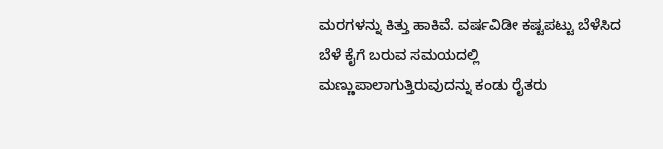ಮರಗಳನ್ನು ಕಿತ್ತು ಹಾಕಿವೆ. ವರ್ಷವಿಡೀ ಕಷ್ಟಪಟ್ಟು ಬೆಳೆಸಿದ ಬೆಳೆ ಕೈಗೆ ಬರುವ ಸಮಯದಲ್ಲಿ ಮಣ್ಣುಪಾಲಾಗುತ್ತಿರುವುದನ್ನು ಕಂಡು ರೈತರು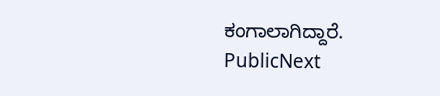ಕಂಗಾಲಾಗಿದ್ದಾರೆ.
PublicNext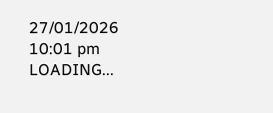27/01/2026 10:01 pm
LOADING...